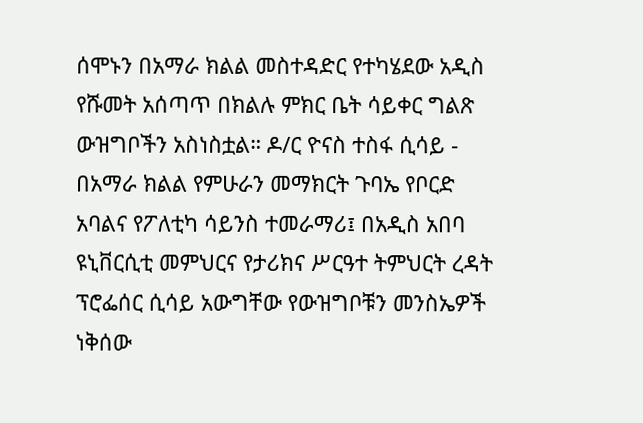ሰሞኑን በአማራ ክልል መስተዳድር የተካሄደው አዲስ የሹመት አሰጣጥ በክልሉ ምክር ቤት ሳይቀር ግልጽ ውዝግቦችን አስነስቷል። ዶ/ር ዮናስ ተስፋ ሲሳይ - በአማራ ክልል የምሁራን መማክርት ጉባኤ የቦርድ አባልና የፖለቲካ ሳይንስ ተመራማሪ፤ በአዲስ አበባ ዩኒቨርሲቲ መምህርና የታሪክና ሥርዓተ ትምህርት ረዳት ፕሮፌሰር ሲሳይ አውግቸው የውዝግቦቹን መንስኤዎች ነቅሰው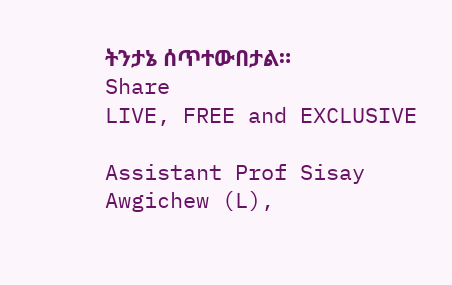ትንታኔ ሰጥተውበታል።
Share
LIVE, FREE and EXCLUSIVE

Assistant Prof Sisay Awgichew (L),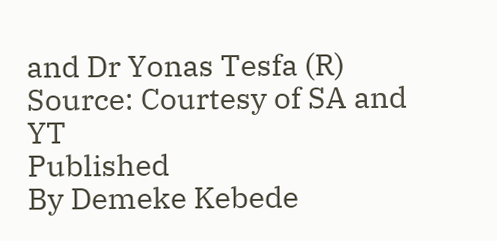and Dr Yonas Tesfa (R) Source: Courtesy of SA and YT
Published
By Demeke Kebede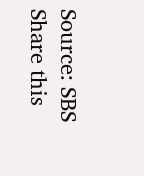Source: SBS
Share this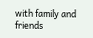with family and friends